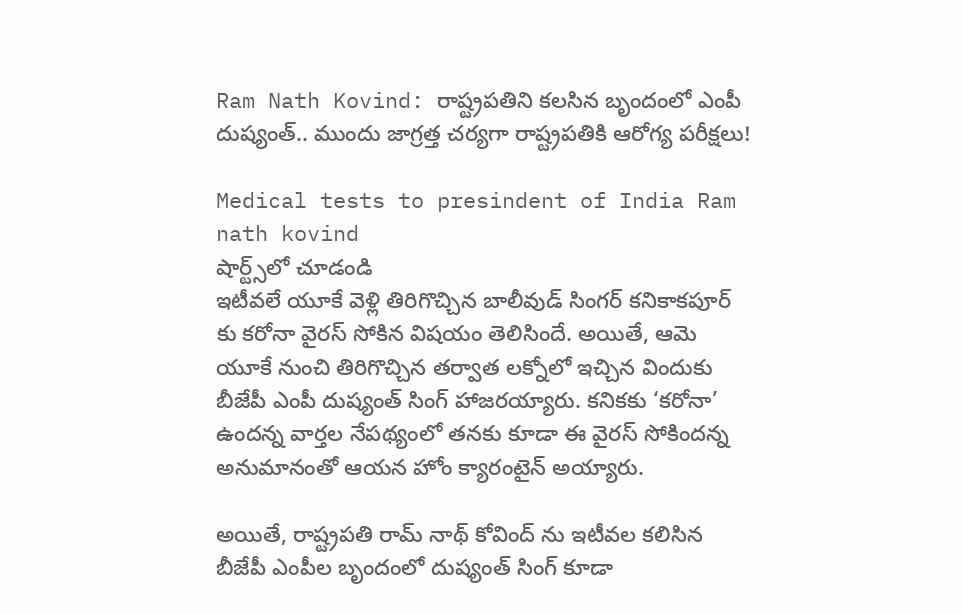Ram Nath Kovind: రాష్ట్రపతిని కలసిన బృందంలో ఎంపీ దుష్యంత్.. ముందు జాగ్రత్త చర్యగా రాష్ట్రపతికి ఆరోగ్య పరీక్షలు!

Medical tests to presindent of India Ram nath kovind
షార్ట్స్‌లో చూడండి
ఇటీవలే యూకే వెళ్లి తిరిగొచ్చిన బాలీవుడ్ సింగర్ కనికాకపూర్ కు కరోనా వైరస్ సోకిన విషయం తెలిసిందే. అయితే, ఆమె యూకే నుంచి తిరిగొచ్చిన తర్వాత లక్నోలో ఇచ్చిన విందుకు బీజేపీ ఎంపీ దుష్యంత్ సింగ్ హాజరయ్యారు. కనికకు ‘కరోనా’ ఉందన్న వార్తల నేపథ్యంలో తనకు కూడా ఈ వైరస్ సోకిందన్న అనుమానంతో ఆయన హోం క్యారంటైన్ అయ్యారు.

అయితే, రాష్ట్రపతి రామ్ నాథ్ కోవింద్ ను ఇటీవల కలిసిన బీజేపీ ఎంపీల బృందంలో దుష్యంత్ సింగ్ కూడా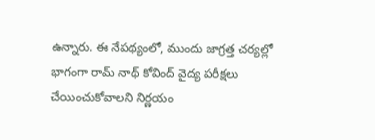ఉన్నారు. ఈ నేపథ్యంలో, ముందు జాగ్రత్త చర్యల్లో భాగంగా రామ్ నాథ్ కోవింద్ వైద్య పరీక్షలు చేయించుకోవాలని నిర్ణయం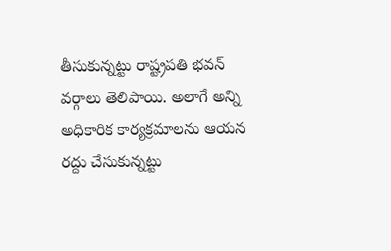తీసుకున్నట్టు రాష్ట్రపతి భవన్ వర్గాలు తెలిపాయి. అలాగే అన్ని అధికారిక కార్యక్రమాలను ఆయన రద్దు చేసుకున్నట్టు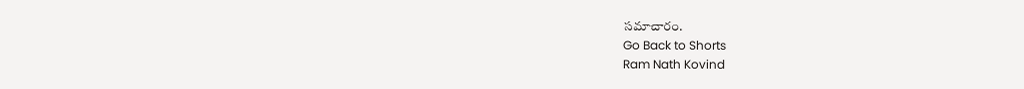సమాచారం.
Go Back to Shorts
Ram Nath Kovind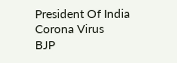President Of India
Corona Virus
BJP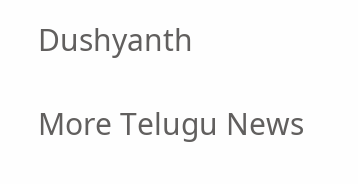Dushyanth

More Telugu News